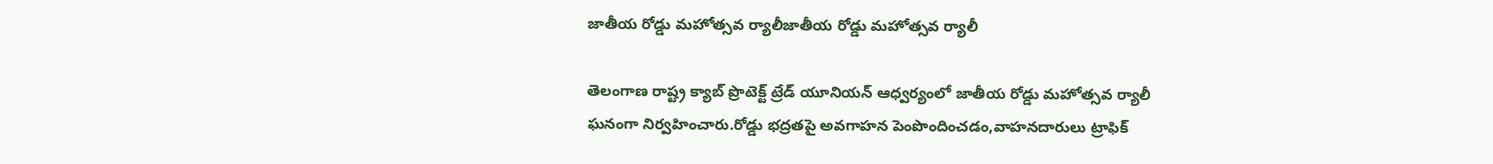జాతీయ రోడ్డు మహోత్సవ ర్యాలీజాతీయ రోడ్డు మహోత్సవ ర్యాలీ

తెలంగాణ రాష్ట్ర క్యాబ్ ప్రొటెక్ట్ ట్రేడ్ యూనియన్ ఆధ్వర్యంలో జాతీయ రోడ్డు మహోత్సవ ర్యాలీ ఘనంగా నిర్వహించారు.రోడ్డు భద్రతపై అవగాహన పెంపొందించడం,వాహనదారులు ట్రాఫిక్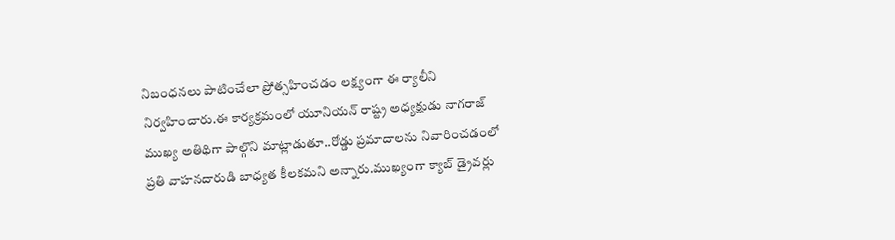నిబంధనలు పాటించేలా ప్రోత్సహించడం లక్ష్యంగా ఈ ర్యాలీని నిర్వహించారు.ఈ కార్యక్రమంలో యూనియన్ రాష్ట్ర అధ్యక్షుడు నాగరాజ్ ముఖ్య అతిథిగా పాల్గొని మాట్లాడుతూ..రోడ్డు ప్రమాదాలను నివారించడంలో ప్రతి వాహనదారుడి బాధ్యత కీలకమని అన్నారు.ముఖ్యంగా క్యాబ్ డ్రైవర్లు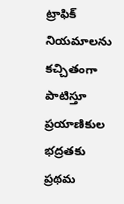ట్రాఫిక్ నియమాలను కచ్చితంగా పాటిస్తూ ప్రయాణికుల భద్రతకు ప్రథమ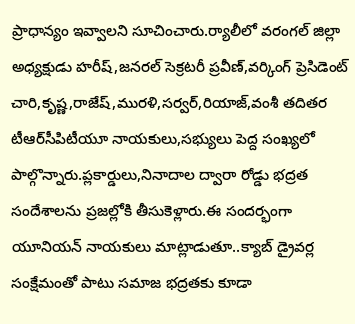ప్రాధాన్యం ఇవ్వాలని సూచించారు.ర్యాలీలో వరంగల్ జిల్లా అధ్యక్షుడు హరీష్,జనరల్ సెక్రటరీ ప్రవీణ్,వర్కింగ్ ప్రెసిడెంట్ చారి,కృష్ణ,రాజేష్,మురళి,సర్వర్,రియాజ్,వంశీ తదితర టీఆర్‌సీపిటీయూ నాయకులు,సభ్యులు పెద్ద సంఖ్యలో పాల్గొన్నారు.ప్లకార్డులు,నినాదాల ద్వారా రోడ్డు భద్రత సందేశాలను ప్రజల్లోకి తీసుకెళ్లారు.ఈ సందర్భంగా యూనియన్ నాయకులు మాట్లాడుతూ..క్యాబ్ డ్రైవర్ల సంక్షేమంతో పాటు సమాజ భద్రతకు కూడా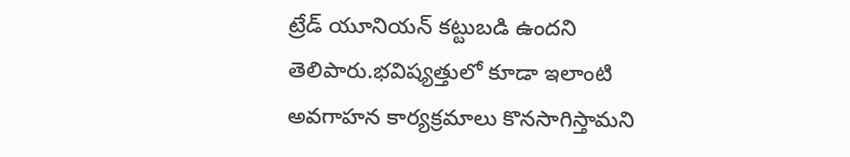ట్రేడ్ యూనియన్ కట్టుబడి ఉందని తెలిపారు.భవిష్యత్తులో కూడా ఇలాంటి అవగాహన కార్యక్రమాలు కొనసాగిస్తామని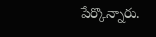పేర్కొన్నారు.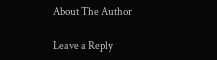About The Author

Leave a Reply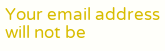Your email address will not be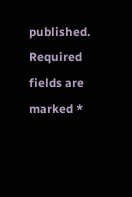published. Required fields are marked *